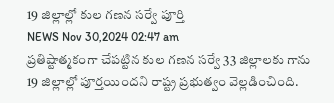19 జిల్లాల్లో కుల గణన సర్వే పూర్తి
NEWS Nov 30,2024 02:47 am
ప్రతిష్టాత్మకంగా చేపట్టిన కుల గణన సర్వే 33 జిల్లాలకు గాను 19 జిల్లాల్లో పూర్తయిందని రాష్ట్ర ప్రభుత్వం వెల్లడించింది.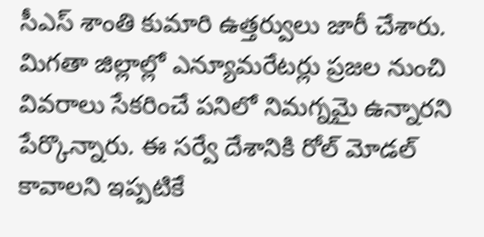సీఎస్ శాంతి కుమారి ఉత్తర్వులు జారీ చేశారు. మిగతా జిల్లాల్లో ఎన్యూమరేటర్లు ప్రజల నుంచి వివరాలు సేకరించే పనిలో నిమగ్నమై ఉన్నారని పేర్కొన్నారు. ఈ సర్వే దేశానికి రోల్ మోడల్ కావాలని ఇప్పటికే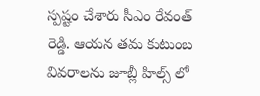స్పష్టం చేశారు సీఎం రేవంత్ రెడ్డి. ఆయన తమ కుటుంబ వివరాలను జూబ్లీ హిల్స్ లో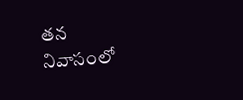తన నివాసంలో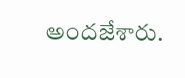అందజేశారు.